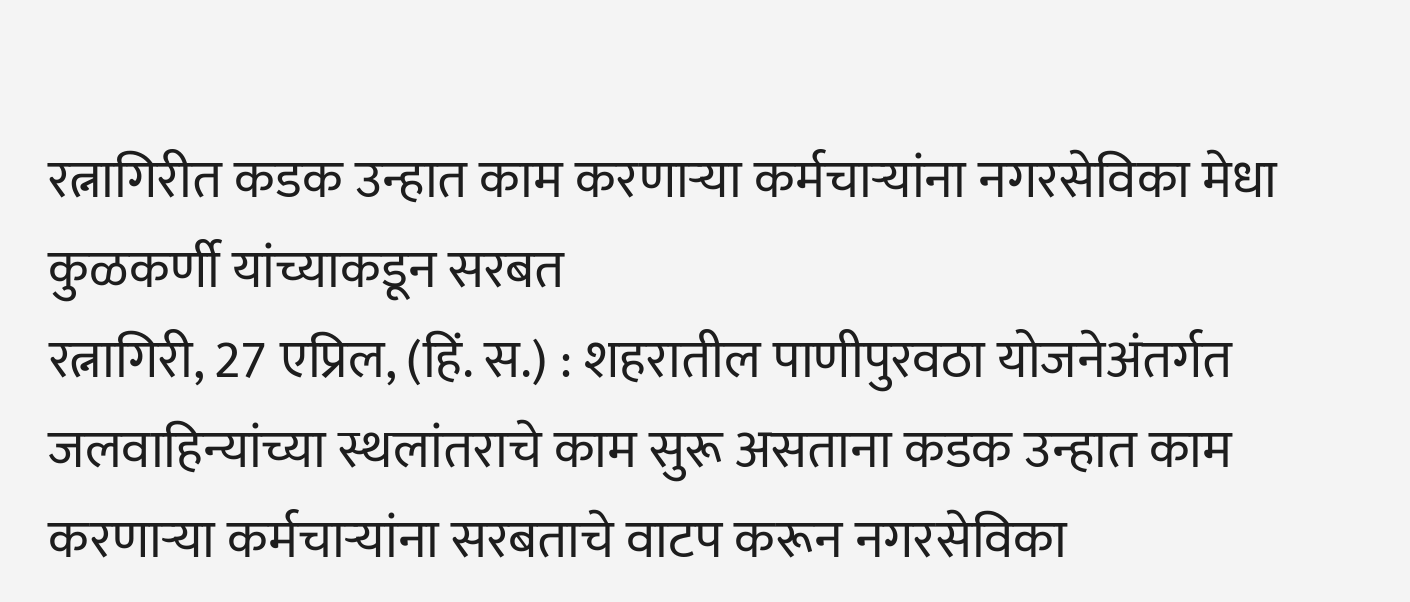रत्नागिरीत कडक उन्हात काम करणाऱ्या कर्मचाऱ्यांना नगरसेविका मेधा कुळकर्णी यांच्याकडून सरबत
रत्नागिरी, 27 एप्रिल, (हिं. स.) : शहरातील पाणीपुरवठा योजनेअंतर्गत जलवाहिन्यांच्या स्थलांतराचे काम सुरू असताना कडक उन्हात काम करणाऱ्या कर्मचाऱ्यांना सरबताचे वाटप करून नगरसेविका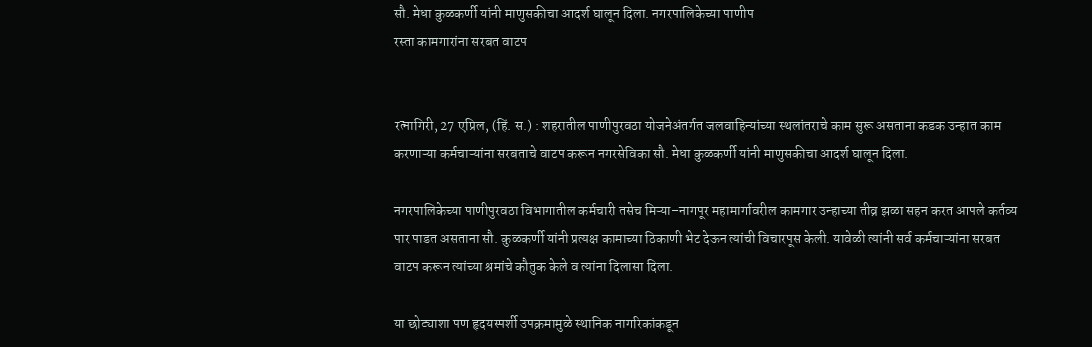सौ. मेधा कुळकर्णी यांनी माणुसकीचा आदर्श घालून दिला. नगरपालिकेच्या पाणीप
रस्ता कामगारांना सरबत वाटप


रत्नागिरी, 27 एप्रिल, (हिं. स.) : शहरातील पाणीपुरवठा योजनेअंतर्गत जलवाहिन्यांच्या स्थलांतराचे काम सुरू असताना कडक उन्हात काम करणाऱ्या कर्मचाऱ्यांना सरबताचे वाटप करून नगरसेविका सौ. मेधा कुळकर्णी यांनी माणुसकीचा आदर्श घालून दिला.

नगरपालिकेच्या पाणीपुरवठा विभागातील कर्मचारी तसेच मिऱ्या–नागपूर महामार्गावरील कामगार उन्हाच्या तीव्र झळा सहन करत आपले कर्तव्य पार पाडत असताना सौ. कुळकर्णी यांनी प्रत्यक्ष कामाच्या ठिकाणी भेट देऊन त्यांची विचारपूस केली. यावेळी त्यांनी सर्व कर्मचाऱ्यांना सरबत वाटप करून त्यांच्या श्रमांचे कौतुक केले व त्यांना दिलासा दिला.

या छोट्याशा पण हृदयस्पर्शी उपक्रमामुळे स्थानिक नागरिकांकडून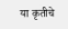या कृतीचे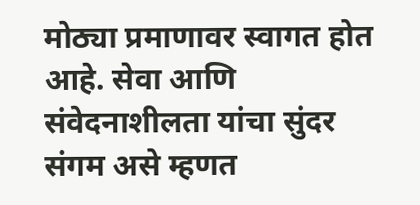मोठ्या प्रमाणावर स्वागत होत आहे. सेवा आणि संवेदनाशीलता यांचा सुंदर संगम असे म्हणत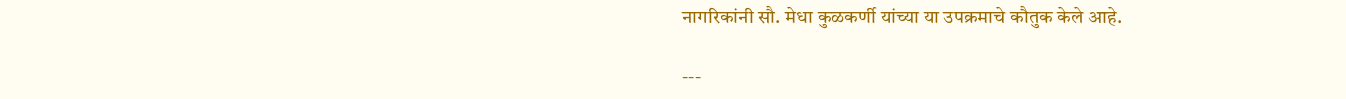नागरिकांनी सौ. मेधा कुळकर्णी यांच्या या उपक्रमाचे कौतुक केले आहे.

---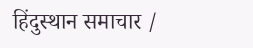हिंदुस्थान समाचार /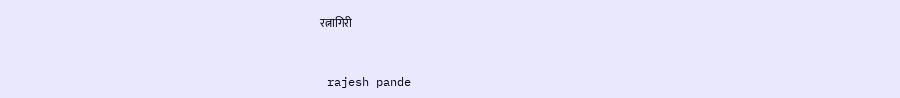रत्नागिरी


 rajesh pande